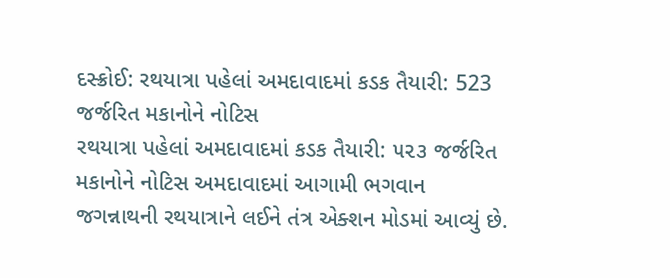દસ્ક્રોઈ: રથયાત્રા પહેલાં અમદાવાદમાં કડક તૈયારી: 523 જર્જરિત મકાનોને નોટિસ
રથયાત્રા પહેલાં અમદાવાદમાં કડક તૈયારી: ૫૨૩ જર્જરિત મકાનોને નોટિસ અમદાવાદમાં આગામી ભગવાન જગન્નાથની રથયાત્રાને લઈને તંત્ર એક્શન મોડમાં આવ્યું છે.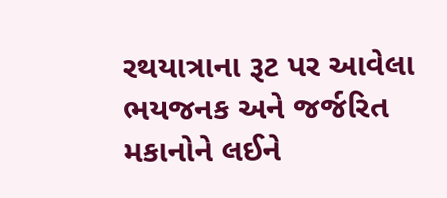રથયાત્રાના રૂટ પર આવેલા ભયજનક અને જર્જરિત મકાનોને લઈને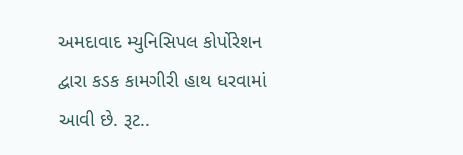અમદાવાદ મ્યુનિસિપલ કોર્પોરેશન દ્વારા કડક કામગીરી હાથ ધરવામાં આવી છે. રૂટ..